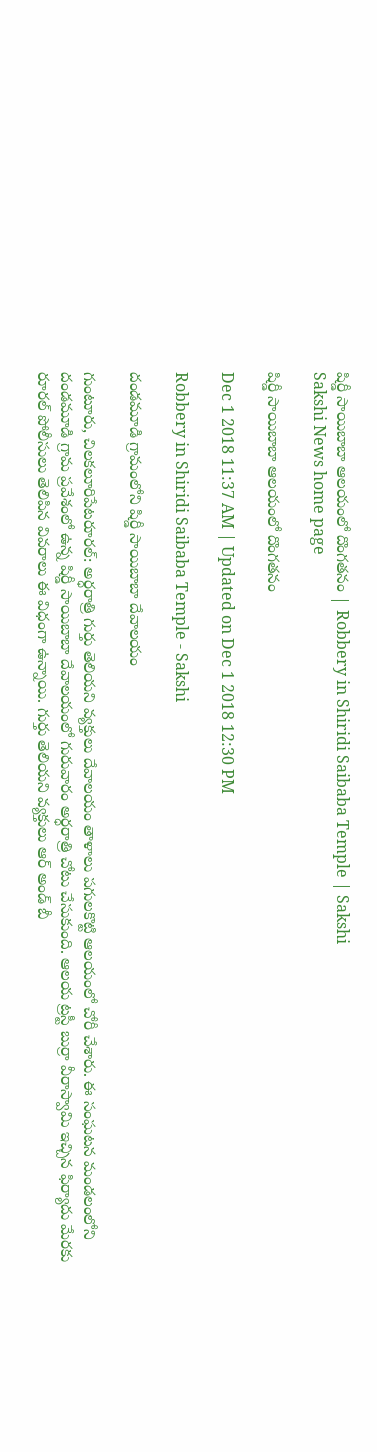షిర్డీ సాయిబాబా ఆలయంలో దొంగతనం | Robbery in Shiridi Saibaba Temple | Sakshi
Sakshi News home page

షిర్డీ సాయిబాబా ఆలయంలో దొంగతనం

Dec 1 2018 11:37 AM | Updated on Dec 1 2018 12:30 PM

Robbery in Shiridi Saibaba Temple - Sakshi

దండమూడి గ్రామంలోని షిర్డీ సాయిబాబా దేవాలయం

గుంటూరు, చిలకలూరిపేటరూరల్‌: అర్ధరాత్రి గుర్తు తెలియని వ్యక్తులు దేవాలయం తాళాలు పగులకొట్టి ఆలయంలో చోరీ చేశారు. ఈ సంఘటన మండలంలోని దండమూడి గ్రామ ప్రవేశంలో ఉన్న షిర్డీ సాయిబాబా దేవాలయంలో గురువారం అర్ధరాత్రి చోటు చేసుకుంది. ఆలయ ట్రస్టీ బుర్రా వీరాస్వామి ఇచ్చిన ఫిర్యాదు మేరకు రూరల్‌ పోలీసులు తెలిపిన వివరాలు ఈ విధంగా ఉన్నాయి. గుర్తు తెలియని వ్యక్తులు ఆర్‌ అండ్‌ బీ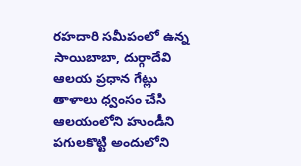రహదారి సమీపంలో ఉన్న సాయిబాబా, దుర్గాదేవి ఆలయ ప్రధాన గేట్లు తాళాలు ధ్వంసం చేసి ఆలయంలోని హుండీని పగులకొట్టి అందులోని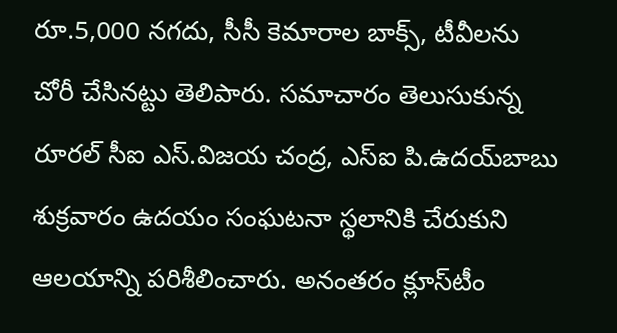రూ.5,000 నగదు, సీసీ కెమారాల బాక్స్, టీవీలను చోరీ చేసినట్టు తెలిపారు. సమాచారం తెలుసుకున్న రూరల్‌ సీఐ ఎస్‌.విజయ చంద్ర, ఎస్‌ఐ పి.ఉదయ్‌బాబు శుక్రవారం ఉదయం సంఘటనా స్థలానికి చేరుకుని ఆలయాన్ని పరిశీలించారు. అనంతరం క్లూస్‌టీం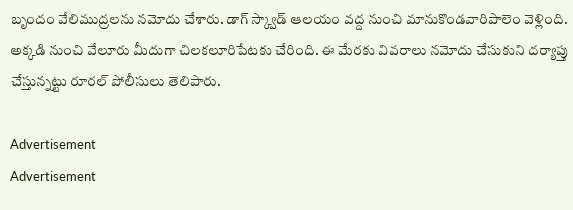బృందం వేలిముద్రలను నమోదు చేశారు. డాగ్‌ స్క్వాడ్‌ ఆలయం వద్ద నుంచి మానుకొండవారిపాలెం వెళ్లింది. అక్కడి నుంచి వేలూరు మీదుగా చిలకలూరిపేటకు చేరింది. ఈ మేరకు వివరాలు నమోదు చేసుకుని దర్యాప్తు చేస్తున్నట్టు రూరల్‌ పోలీసులు తెలిపారు.

Advertisement
Advertisement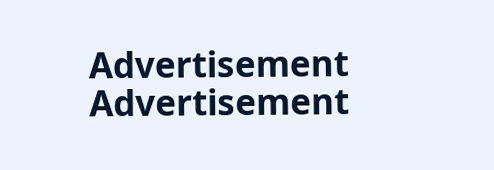Advertisement
Advertisement